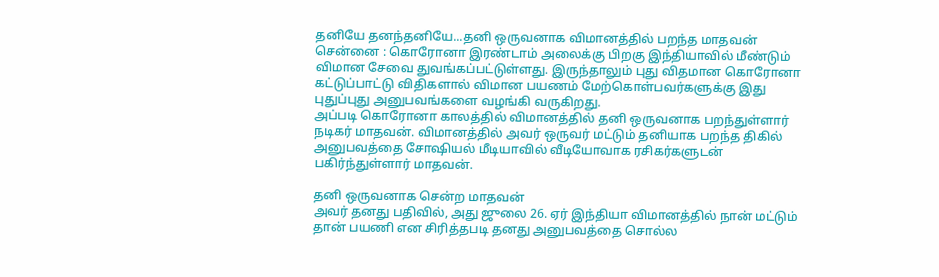தனியே தனந்தனியே...தனி ஒருவனாக விமானத்தில் பறந்த மாதவன்
சென்னை : கொரோனா இரண்டாம் அலைக்கு பிறகு இந்தியாவில் மீண்டும் விமான சேவை துவங்கப்பட்டுள்ளது. இருந்தாலும் புது விதமான கொரோனா கட்டுப்பாட்டு விதிகளால் விமான பயணம் மேற்கொள்பவர்களுக்கு இது புதுப்புது அனுபவங்களை வழங்கி வருகிறது.
அப்படி கொரோனா காலத்தில் விமானத்தில் தனி ஒருவனாக பறந்துள்ளார் நடிகர் மாதவன். விமானத்தில் அவர் ஒருவர் மட்டும் தனியாக பறந்த திகில் அனுபவத்தை சோஷியல் மீடியாவில் வீடியோவாக ரசிகர்களுடன் பகிர்ந்துள்ளார் மாதவன்.

தனி ஒருவனாக சென்ற மாதவன்
அவர் தனது பதிவில், அது ஜுலை 26. ஏர் இந்தியா விமானத்தில் நான் மட்டும் தான் பயணி என சிரித்தபடி தனது அனுபவத்தை சொல்ல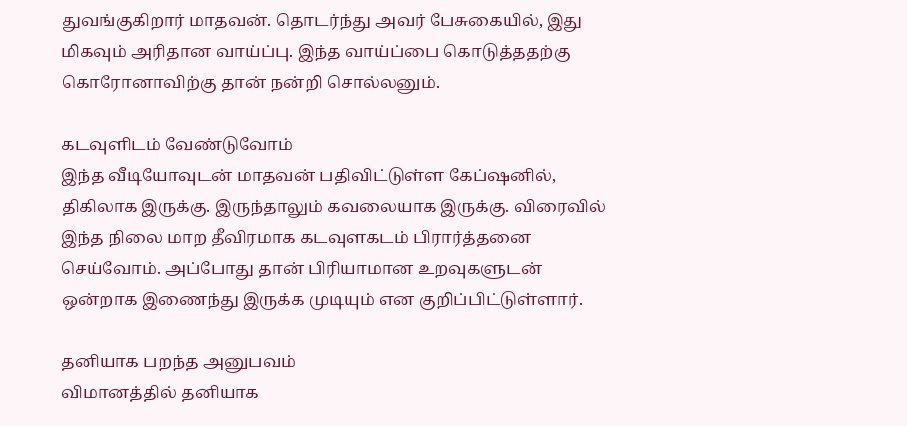துவங்குகிறார் மாதவன். தொடர்ந்து அவர் பேசுகையில், இது மிகவும் அரிதான வாய்ப்பு. இந்த வாய்ப்பை கொடுத்ததற்கு கொரோனாவிற்கு தான் நன்றி சொல்லனும்.

கடவுளிடம் வேண்டுவோம்
இந்த வீடியோவுடன் மாதவன் பதிவிட்டுள்ள கேப்ஷனில், திகிலாக இருக்கு. இருந்தாலும் கவலையாக இருக்கு. விரைவில் இந்த நிலை மாற தீவிரமாக கடவுளகடம் பிரார்த்தனை செய்வோம். அப்போது தான் பிரியாமான உறவுகளுடன் ஒன்றாக இணைந்து இருக்க முடியும் என குறிப்பிட்டுள்ளார்.

தனியாக பறந்த அனுபவம்
விமானத்தில் தனியாக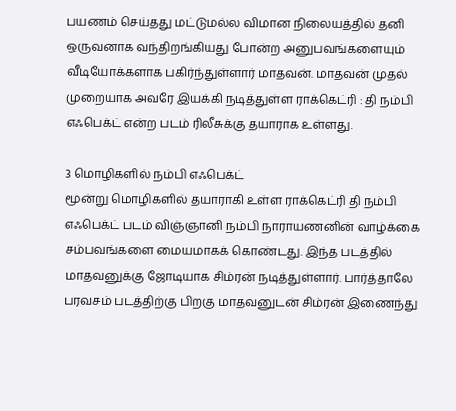பயணம் செய்தது மட்டுமல்ல விமான நிலையத்தில் தனி ஒருவனாக வந்திறங்கியது போன்ற அனுபவங்களையும் வீடியோக்களாக பகிர்ந்துள்ளார் மாதவன். மாதவன் முதல் முறையாக அவரே இயக்கி நடித்துள்ள ராக்கெட்ரி : தி நம்பி எஃபெக்ட் என்ற படம் ரிலீசுக்கு தயாராக உள்ளது.

3 மொழிகளில் நம்பி எஃபெக்ட்
மூன்று மொழிகளில் தயாராகி உள்ள ராக்கெட்ரி தி நம்பி எஃபெக்ட் படம் விஞ்ஞானி நம்பி நாராயணனின் வாழ்க்கை சம்பவங்களை மையமாகக் கொண்டது. இந்த படத்தில் மாதவனுக்கு ஜோடியாக சிம்ரன் நடித்துள்ளார். பார்த்தாலே பரவசம் படத்திற்கு பிறகு மாதவனுடன் சிம்ரன் இணைந்து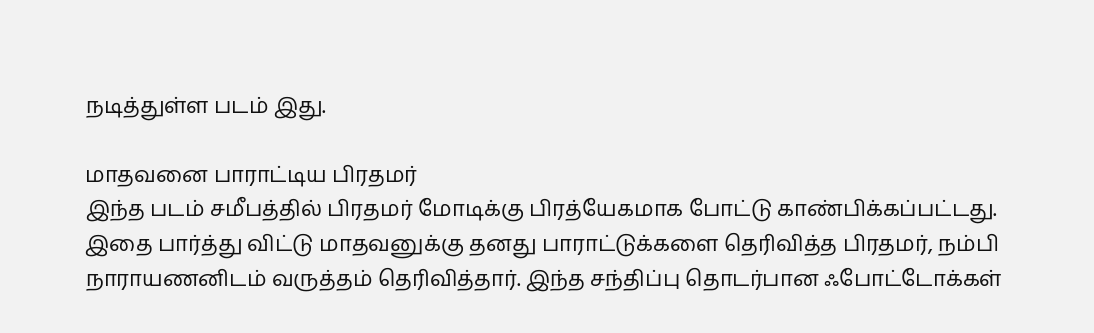நடித்துள்ள படம் இது.

மாதவனை பாராட்டிய பிரதமர்
இந்த படம் சமீபத்தில் பிரதமர் மோடிக்கு பிரத்யேகமாக போட்டு காண்பிக்கப்பட்டது. இதை பார்த்து விட்டு மாதவனுக்கு தனது பாராட்டுக்களை தெரிவித்த பிரதமர், நம்பி நாராயணனிடம் வருத்தம் தெரிவித்தார். இந்த சந்திப்பு தொடர்பான ஃபோட்டோக்கள்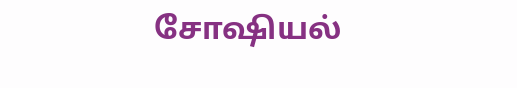சோஷியல்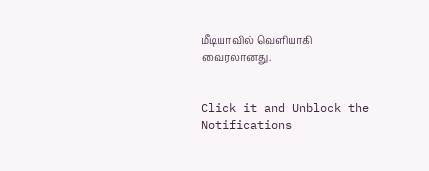மீடியாவில் வெளியாகி வைரலானது.


Click it and Unblock the Notifications